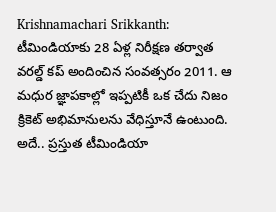Krishnamachari Srikkanth: టీమిండియాకు 28 ఏళ్ల నిరీక్షణ తర్వాత వరల్డ్ కప్ అందించిన సంవత్సరం 2011. ఆ మధుర జ్ఞాపకాల్లో ఇప్పటికీ ఒక చేదు నిజం క్రికెట్ అభిమానులను వేధిస్తూనే ఉంటుంది. అదే.. ప్రస్తుత టీమిండియా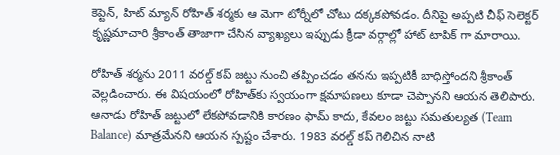కెప్టెన్, హిట్ మ్యాన్ రోహిత్ శర్మకు ఆ మెగా టోర్నీలో చోటు దక్కకపోవడం. దీనిపై అప్పటి చీఫ్ సెలెక్టర్ కృష్ణమాచారి శ్రీకాంత్ తాజాగా చేసిన వ్యాఖ్యలు ఇప్పుడు క్రీడా వర్గాల్లో హాట్ టాపిక్ గా మారాయి.

రోహిత్ శర్మను 2011 వరల్డ్ కప్ జట్టు నుంచి తప్పించడం తనను ఇప్పటికీ బాధిస్తోందని శ్రీకాంత్ వెల్లడించారు. ఈ విషయంలో రోహిత్‌కు స్వయంగా క్షమాపణలు కూడా చెప్పానని ఆయన తెలిపారు. ఆనాడు రోహిత్ జట్టులో లేకపోవడానికి కారణం ఫామ్ కాదు, కేవలం జట్టు సమతుల్యత (Team Balance) మాత్రమేనని ఆయన స్పష్టం చేశారు. 1983 వరల్డ్ కప్ గెలిచిన నాటి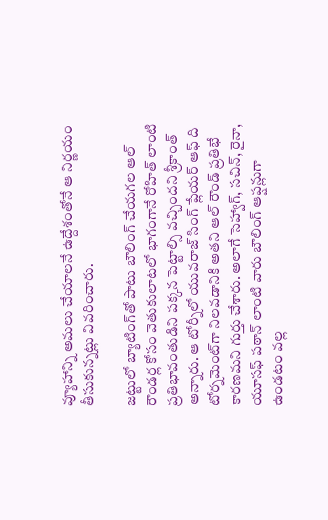వ్యూహాన్ని అమలు చేయాలనే ఉద్దేశంతోనే ఆ నిర్ణయం తీసుకున్నట్లు వివరించారు.

జట్టులో బ్యాటింగ్‌తో పాటు బౌలింగ్ చేయగల ఆల్ రౌండర్ల కోసం వెతుకులాటలో భాగంగానే రోహిత్ లాంటి ప్రతిభావంతుడిని పక్కన పెట్టాల్సి వచ్చిందని శ్రీకాంత్ అన్నారు. ఆ టోర్నీలో యువరాజ్ సింగ్ ప్లేయర్ ఆఫ్ ది టోర్నమెంట్‌గా నిలవడానికి అతని ఆల్ రౌండ్ ప్రతిభే కారణమని గుర్తు చేశారు. అలాగే సెహ్వాగ్, సచిన్, రైనా, యూసఫ్ పఠాన్ లాంటి వారు బౌలింగ్ ఆప్షన్లుగా ఉండటం వల్ల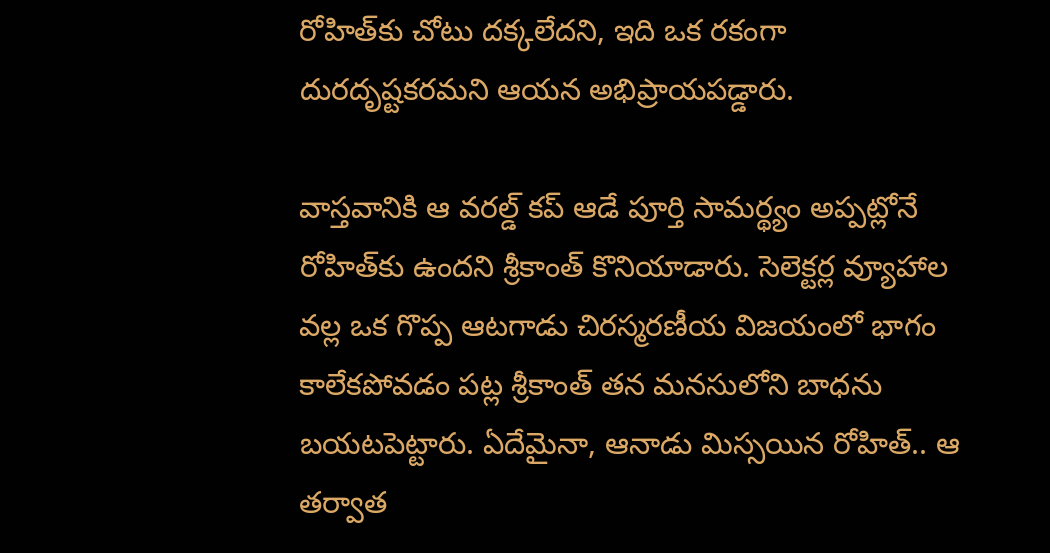రోహిత్‌కు చోటు దక్కలేదని, ఇది ఒక రకంగా దురదృష్టకరమని ఆయన అభిప్రాయపడ్డారు.

వాస్తవానికి ఆ వరల్డ్ కప్ ఆడే పూర్తి సామర్థ్యం అప్పట్లోనే రోహిత్‌కు ఉందని శ్రీకాంత్ కొనియాడారు. సెలెక్టర్ల వ్యూహాల వల్ల ఒక గొప్ప ఆటగాడు చిరస్మరణీయ విజయంలో భాగం కాలేకపోవడం పట్ల శ్రీకాంత్ తన మనసులోని బాధను బయటపెట్టారు. ఏదేమైనా, ఆనాడు మిస్సయిన రోహిత్.. ఆ తర్వాత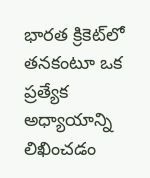భారత క్రికెట్‌లో తనకంటూ ఒక ప్రత్యేక అధ్యాయాన్ని లిఖించడం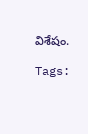విశేషం.

Tags: